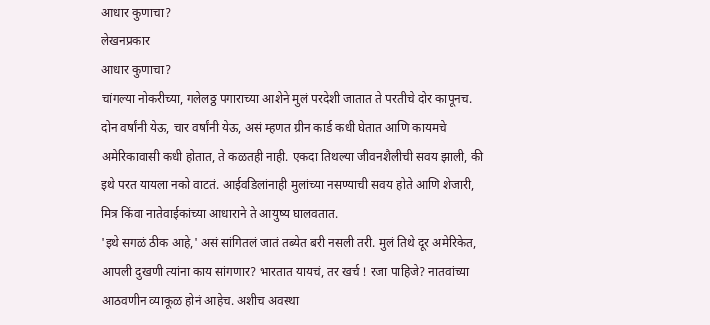आधार कुणाचा?
लेखनप्रकार
आधार कुणाचा?
चांगल्या नोकरीच्या, गलेलठ्ठ पगाराच्या आशेने मुलं परदेशी जातात ते परतीचे दोर कापूनच. दोन वर्षांनी येऊ, चार वर्षांनी येऊ, असं म्हणत ग्रीन कार्ड कधी घेतात आणि कायमचे अमेरिकावासी कधी होतात, ते कळतही नाही. एकदा तिथल्या जीवनशैलीची सवय झाली, की इथे परत यायला नको वाटतं. आईवडिलांनाही मुलांच्या नसण्याची सवय होते आणि शेजारी, मित्र किंवा नातेवाईकांच्या आधाराने ते आयुष्य घालवतात.
'इथे सगळं ठीक आहे,' असं सांगितलं जातं तब्येत बरी नसली तरी. मुलं तिथे दूर अमेरिकेत, आपली दुखणी त्यांना काय सांगणार? भारतात यायचं, तर खर्च ! रजा पाहिजे? नातवांच्या आठवणीन व्याकूळ होनं आहेच. अशीच अवस्था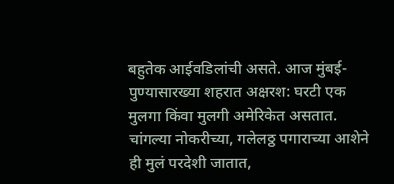बहुतेक आईवडिलांची असते. आज मुंबई-पुण्यासारख्या शहरात अक्षरश: घरटी एक मुलगा किंवा मुलगी अमेरिकेत असतात. चांगल्या नोकरीच्या, गलेलठ्ठ पगाराच्या आशेने ही मुलं परदेशी जातात,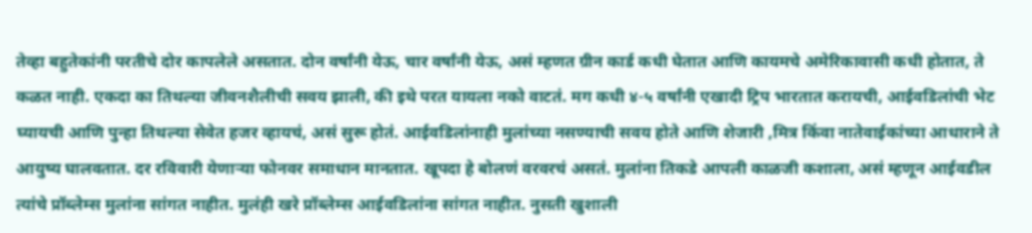तेव्हा बहुतेकांनी परतीचे दोर कापलेले असतात. दोन वर्षांनी येऊ, चार वर्षांनी येऊ, असं म्हणत ग्रीन कार्ड कधी घेतात आणि कायमचे अमेरिकावासी कधी होतात, ते कळत नाही. एकदा का तिथल्या जीवनशैलीची सवय झाली, की इथे परत यायला नको वाटतं. मग कधी ४-५ वर्षांनी एखादी ट्रिप भारतात करायची, आईवडिलांची भेट घ्यायची आणि पुन्हा तिथल्या सेवेत हजर व्हायचं, असं सुरू होतं. आईवडिलांनाही मुलांच्या नसण्याची सवय होते आणि शेजारी ,मित्र किंवा नातेवाईकांच्या आधाराने ते आयुष्य घालवतात. दर रविवारी येणाऱ्या फोनवर समाधान मानतात. खूपदा हे बोलणं वरवरचं असतं. मुलांना तिकडे आपली काळजी कशाला, असं म्हणून आईवडील त्यांचे प्रॉब्लेम्स मुलांना सांगत नाहीत. मुलंही खरे प्रॉब्लेम्स आईवडिलांना सांगत नाहीत. नुसती खुशाली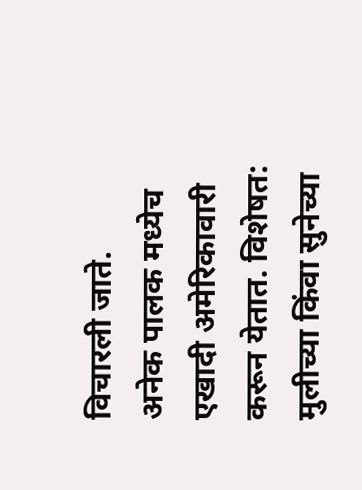विचारली जाते.
अनेक पालक मध्येच एखादी अमेरिकावारी करून येतात. विशेषत: मुलीच्या किंवा सुनेच्या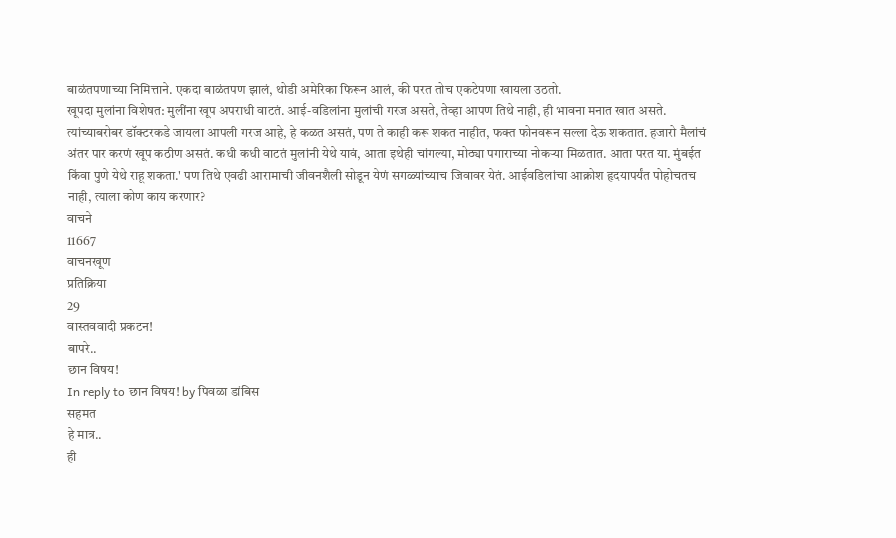बाळंतपणाच्या निमित्ताने. एकदा बाळंतपण झालं, थोडी अमेरिका फिरून आलं, की परत तोच एकटेपणा खायला उठतो.
खूपदा मुलांना विशेषत: मुलींना खूप अपराधी वाटतं. आई-वडिलांना मुलांची गरज असते, तेव्हा आपण तिथे नाही, ही भावना मनात खात असते. त्यांच्याबरोबर डॉक्टरकडे जायला आपली गरज आहे, हे कळत असतं, पण ते काही करू शकत नाहीत, फक्त फोनवरून सल्ला देऊ शकतात. हजारो मैलांचं अंतर पार करणं खूप कठीण असतं. कधी कधी वाटतं मुलांनी येथे यावं, आता इथेही चांगल्या, मोठ्या पगाराच्या नोकऱ्या मिळतात. आता परत या. मुंबईत किंवा पुणे येथे राहू शकता.' पण तिथे एवढी आरामाची जीवनशैली सोडून येणं सगळ्यांच्याच जिवावर येतं. आईवडिलांचा आक्रोश हृदयापर्यंत पोहोचतच नाही, त्याला कोण काय करणार?
वाचने
11667
वाचनखूण
प्रतिक्रिया
29
वास्तववादी प्रकटन!
बापरे..
छान विषय!
In reply to छान विषय! by पिवळा डांबिस
सहमत
हे मात्र..
ही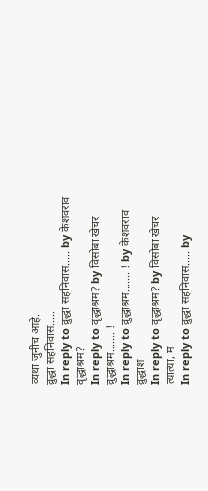व्यथा जुनीच आहे.
व्रुद्धा सहनिवास.....
In reply to व्रुद्धा सहनिवास..... by केशवराव
वृद्धाश्रम?
In reply to वृद्धाश्रम? by विसोबा खेचर
व्रुद्धाश्रम....... !
In reply to व्रुद्धाश्रम....... ! by केशवराव
व्रुद्धाश
In reply to वृद्धाश्रम? by विसोबा खेचर
त्यात्या, म
In reply to व्रुद्धा सहनिवास..... by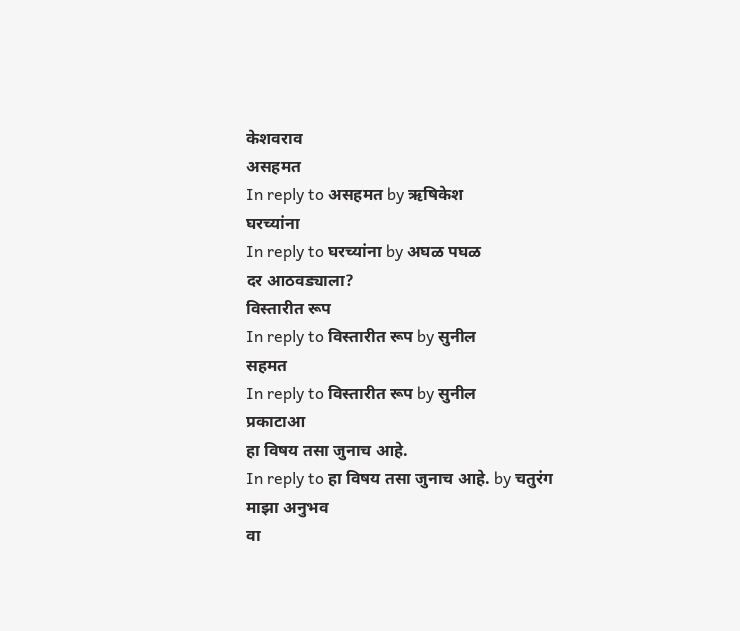केशवराव
असहमत
In reply to असहमत by ऋषिकेश
घरच्यांना
In reply to घरच्यांना by अघळ पघळ
दर आठवड्याला?
विस्तारीत रूप
In reply to विस्तारीत रूप by सुनील
सहमत
In reply to विस्तारीत रूप by सुनील
प्रकाटाआ
हा विषय तसा जुनाच आहे.
In reply to हा विषय तसा जुनाच आहे. by चतुरंग
माझा अनुभव
वा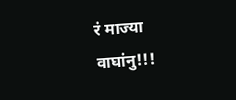रं माज्या वाघांनु!!!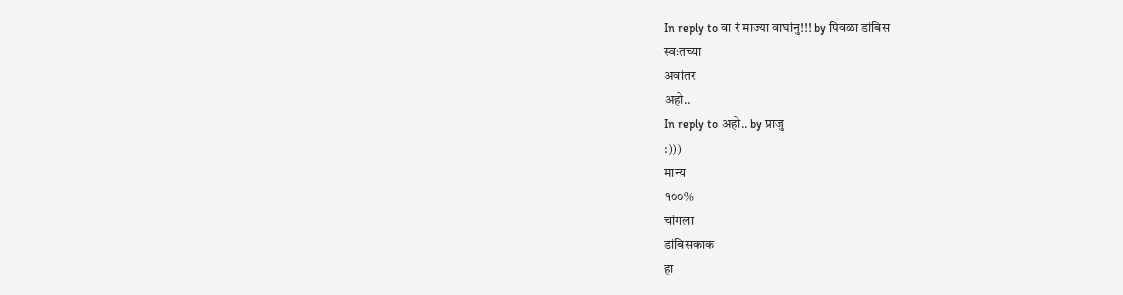In reply to वा रं माज्या वाघांनु!!! by पिवळा डांबिस
स्वःतच्या
अवांतर
अहो..
In reply to अहो.. by प्राजु
:)))
मान्य
१००%
चांगला
डांबिसकाक
हा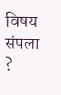विषय संपला ?